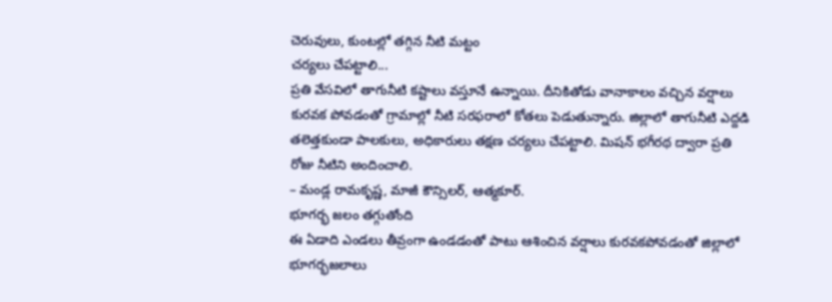చెరువులు, కుంటల్లో తగ్గిన నీటి మట్టం
చర్యలు చేపట్టాలి...
ప్రతి వేసవిలో తాగునీటి కష్టాలు వస్తూనే ఉన్నాయి. దీనికితోడు వానాకాలం వచ్చిన వర్షాలు కురవక పోవడంతో గ్రామాల్లో నీటి సరఫరాలో కోతలు పెడుతున్నారు. జిల్లాలో తాగునీటి ఎద్దడి తలెత్తకుండా పాలకులు, అధికారులు తక్షణ చర్యలు చేపట్టాలి. మిషన్ భగీరథ ద్వారా ప్రతి రోజు నీటిని అందించాలి.
– మండ్ల రామకృష్ణ, మాజీ కౌన్సిలర్, ఆత్మకూర్.
భూగర్భ జలం తగ్గుతోంది
ఈ ఏడాది ఎండలు తీవ్రంగా ఉండడంతో పాటు ఆశించిన వర్షాలు కురవకపోవడంతో జిల్లాలో భూగర్భజలాలు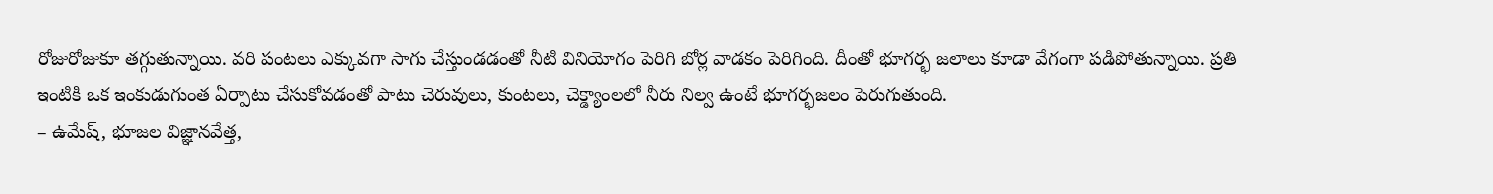రోజురోజుకూ తగ్గుతున్నాయి. వరి పంటలు ఎక్కువగా సాగు చేస్తుండడంతో నీటి వినియోగం పెరిగి బోర్ల వాడకం పెరిగింది. దీంతో భూగర్భ జలాలు కూడా వేగంగా పడిపోతున్నాయి. ప్రతి ఇంటికి ఒక ఇంకుడుగుంత ఏర్పాటు చేసుకోవడంతో పాటు చెరువులు, కుంటలు, చెక్డ్యాంలలో నీరు నిల్వ ఉంటే భూగర్భజలం పెరుగుతుంది.
– ఉమేష్, భూజల విజ్ఞానవేత్త,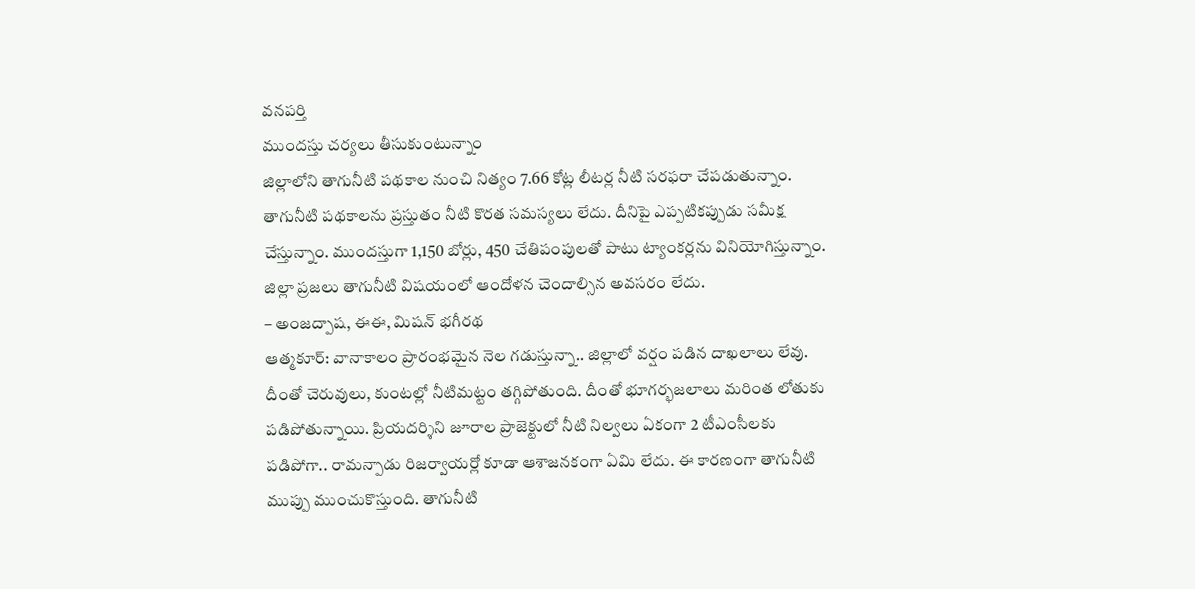వనపర్తి
ముందస్తు చర్యలు తీసుకుంటున్నాం
జిల్లాలోని తాగునీటి పథకాల నుంచి నిత్యం 7.66 కోట్ల లీటర్ల నీటి సరఫరా చేపడుతున్నాం. తాగునీటి పథకాలను ప్రస్తుతం నీటి కొరత సమస్యలు లేదు. దీనిపై ఎప్పటికప్పుడు సమీక్ష చేస్తున్నాం. ముందస్తుగా 1,150 బోర్లు, 450 చేతిపంపులతో పాటు ట్యాంకర్లను వినియోగిస్తున్నాం. జిల్లా ప్రజలు తాగునీటి విషయంలో ఆందోళన చెందాల్సిన అవసరం లేదు.
– అంజద్పాష, ఈఈ, మిషన్ భగీరథ
ఆత్మకూర్: వానాకాలం ప్రారంభమైన నెల గడుస్తున్నా.. జిల్లాలో వర్షం పడిన దాఖలాలు లేవు. దీంతో చెరువులు, కుంటల్లో నీటిమట్టం తగ్గిపోతుంది. దీంతో భూగర్భజలాలు మరింత లోతుకు పడిపోతున్నాయి. ప్రియదర్శిని జూరాల ప్రాజెక్టులో నీటి నిల్వలు ఏకంగా 2 టీఎంసీలకు పడిపోగా.. రామన్పాడు రిజర్వాయర్లో కూడా ఆశాజనకంగా ఏమి లేదు. ఈ కారణంగా తాగునీటి ముప్పు ముంచుకొస్తుంది. తాగునీటి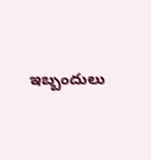ఇబ్బందులు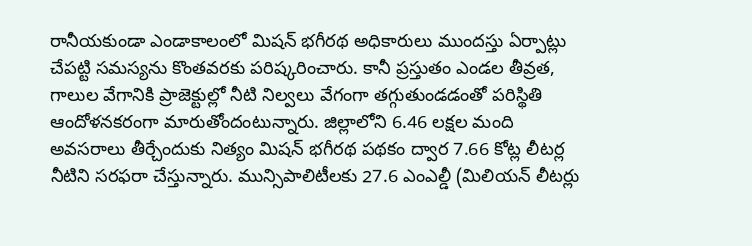రానీయకుండా ఎండాకాలంలో మిషన్ భగీరథ అధికారులు ముందస్తు ఏర్పాట్లు చేపట్టి సమస్యను కొంతవరకు పరిష్కరించారు. కానీ ప్రస్తుతం ఎండల తీవ్రత, గాలుల వేగానికి ప్రాజెక్టుల్లో నీటి నిల్వలు వేగంగా తగ్గుతుండడంతో పరిస్థితి ఆందోళనకరంగా మారుతోందంటున్నారు. జిల్లాలోని 6.46 లక్షల మంది అవసరాలు తీర్చేందుకు నిత్యం మిషన్ భగీరథ పథకం ద్వార 7.66 కోట్ల లీటర్ల నీటిని సరఫరా చేస్తున్నారు. మున్సిపాలిటీలకు 27.6 ఎంఎల్డీ (మిలియన్ లీటర్లు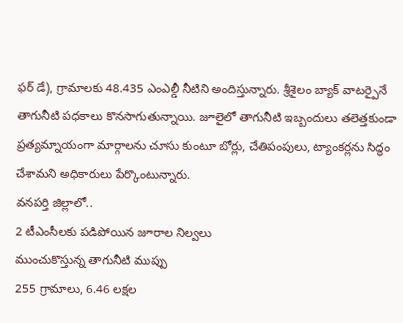ఫర్ డే), గ్రామాలకు 48.435 ఎంఎల్డీ నీటిని అందిస్తున్నారు. శ్రీశైలం బ్యాక్ వాటర్పైనే తాగునీటి పధకాలు కొనసాగుతున్నాయి. జూలైలో తాగునీటి ఇబ్బందులు తలెత్తకుండా ప్రత్యమ్నాయంగా మార్గాలను చూసు కుంటూ బోర్లు, చేతిపంపులు, ట్యాంకర్లను సిద్ధం చేశామని అధికారులు పేర్కొంటున్నారు.
వనపర్తి జిల్లాలో..
2 టీఎంసీలకు పడిపోయిన జూరాల నిల్వలు
ముంచుకొస్తున్న తాగునీటి ముప్పు
255 గ్రామాలు, 6.46 లక్షల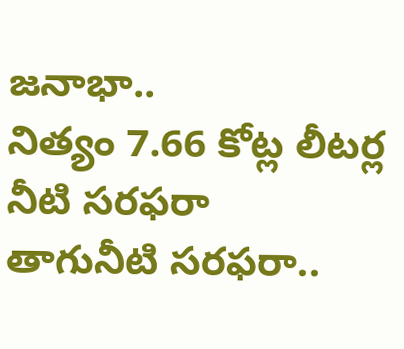జనాభా..
నిత్యం 7.66 కోట్ల లీటర్ల నీటి సరఫరా
తాగునీటి సరఫరా..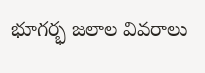భూగర్భ జలాల వివరాలు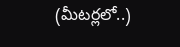(మీటర్లలో..)